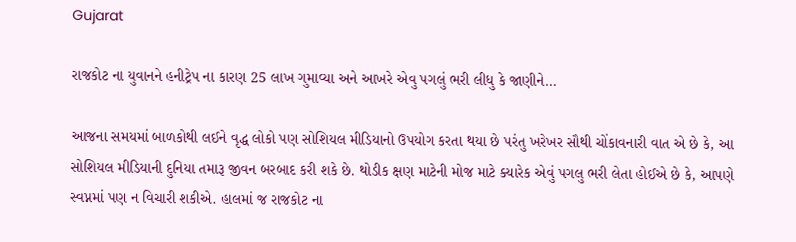Gujarat

રાજકોટ ના યુવાનને હનીટ્રેપ ના કારણ 25 લાખ ગુમાવ્યા અને આખરે એવુ પગલું ભરી લીધુ કે જાણીને…

આજના સમયમાં બાળકોથી લઈને વૃદ્ધ લોકો પણ સોશિયલ મીડિયાનો ઉપયોગ કરતા થયા છે પરંતુ ખરેખર સૌથી ચોંકાવનારી વાત એ છે કે, આ સોશિયલ મીડિયાની દુનિયા તમારૂ જીવન બરબાદ કરી શકે છે. થોડીક ક્ષણ માટેની મોજ માટે ક્યારેક એવું પગલુ ભરી લેતા હોઈએ છે કે, આપણે સ્વપ્નમાં પણ ન વિચારી શકીએ. હાલમાં જ રાજકોટ ના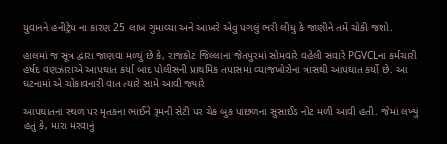યુવાનને હનીટ્રેપ ના કારણ 25 લાખ ગુમાવ્યા અને આખરે એવુ પગલું ભરી લીધુ કે જાણીને તમેં ચોકી જશો.

હાલમાં જ સૂત્ર દ્વારા જાણવા મળ્યું છે કે, રાજકોટ જિલ્લાના જેતપુરમાં સોમવારે વહેલી સવારે PGVCLના કર્મચારી હર્ષદ વણઝારાએ આપઘાત કર્યા બાદ પોલીસની પ્રાથમિક તપાસમાં વ્યાજખોરોના ત્રાસથી આપઘાત કર્યો છે. આ ઘટનામાં એ ચોંકાવનારી વાત ત્યારે સામે આવી જ્યારે

આપઘાતના સ્થળ પર મૃતકના ભાઈને રૂમની સેટી પર ચેક બુક પાછળના સુસાઈડ નોટ મળી આવી હતી. જેમાં લખ્યું હતું કે, મારા મરવાનું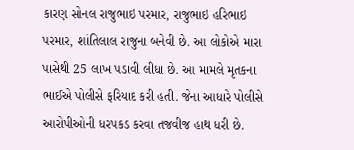કારણ સોનલ રાજુભાઇ પરમાર, રાજુભાઇ હરિભાઇ પરમાર, શાંતિલાલ રાજુના બનેવી છે. આ લોકોએ મારા પાસેથી 25 લાખ પડાવી લીધા છે. આ મામલે મૃતકના ભાઈએ પોલીસે ફરિયાદ કરી હતી. જેના આધારે પોલીસે આરોપીઓની ધરપકડ કરવા તજવીજ હાથ ધરી છે.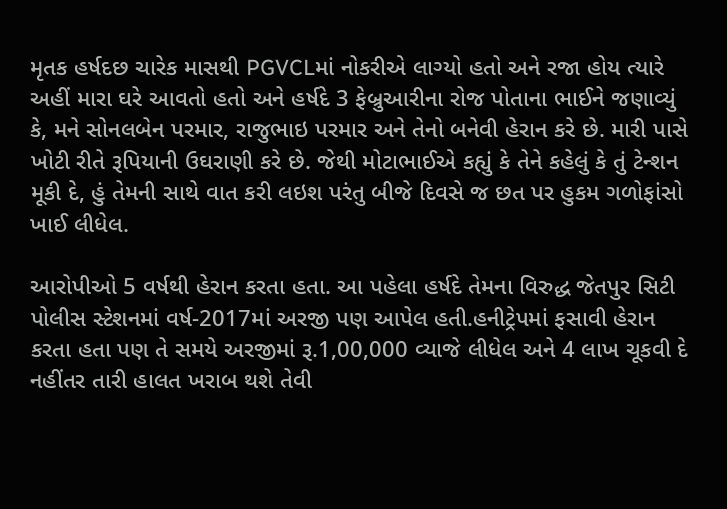મૃતક હર્ષદછ ચારેક માસથી PGVCLમાં નોકરીએ લાગ્યો હતો અને રજા હોય ત્યારે અહીં મારા ઘરે આવતો હતો અને હર્ષદે 3 ફેબ્રુઆરીના રોજ પોતાના ભાઈને જણાવ્યું કે, મને સોનલબેન પરમાર, રાજુભાઇ પરમાર અને તેનો બનેવી હેરાન કરે છે. મારી પાસે ખોટી રીતે રૂપિયાની ઉઘરાણી કરે છે. જેથી મોટાભાઈએ કહ્યું કે તેને કહેલું કે તું ટેન્શન મૂકી દે, હું તેમની સાથે વાત કરી લઇશ પરંતુ બીજે દિવસે જ છત પર હુકમ ગળોફાંસો ખાઈ લીધેલ.

આરોપીઓ 5 વર્ષથી હેરાન કરતા હતા. આ પહેલા હર્ષદે તેમના વિરુદ્ધ જેતપુર સિટી પોલીસ સ્ટેશનમાં વર્ષ-2017માં અરજી પણ આપેલ હતી.હનીટ્રેપમાં ફસાવી હેરાન કરતા હતા પણ તે સમયે અરજીમાં રૂ.1,00,000 વ્યાજે લીધેલ અને 4 લાખ ચૂકવી દે નહીંતર તારી હાલત ખરાબ થશે તેવી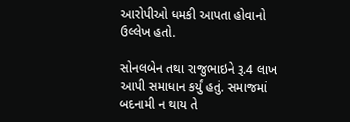આરોપીઓ ધમકી આપતા હોવાનો ઉલ્લેખ હતો.

સોનલબેન તથા રાજુભાઇને રૂ.4 લાખ આપી સમાધાન કર્યું હતું. સમાજમાં બદનામી ન થાય તે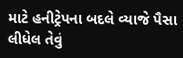માટે હનીટ્રેપના બદલે વ્યાજે પૈસા લીધેલ તેવું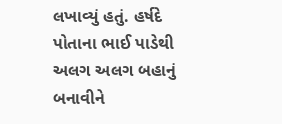લખાવ્યું હતું. હર્ષદે પોતાના ભાઈ પાડેથી અલગ અલગ બહાનું બનાવીને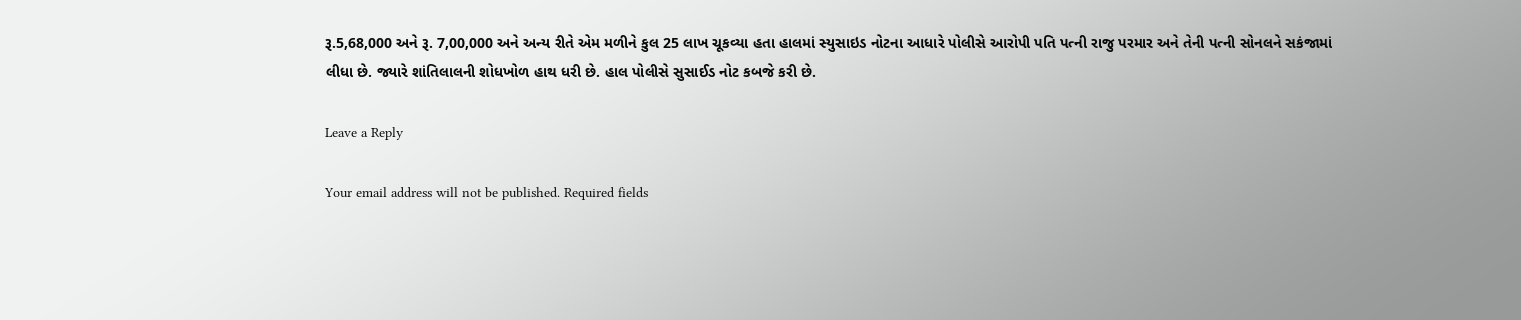રૂ.5,68,000 અને રૂ. 7,00,000 અને અન્ય રીતે એમ મળીને કુલ 25 લાખ ચૂકવ્યા હતા હાલમાં સ્યુસાઇડ નોટના આધારે પોલીસે આરોપી પતિ પત્ની રાજુ પરમાર અને તેની પત્ની સોનલને સકંજામાં લીધા છે. જ્યારે શાંતિલાલની શોધખોળ હાથ ધરી છે. હાલ પોલીસે સુસાઈડ નોટ કબજે કરી છે.

Leave a Reply

Your email address will not be published. Required fields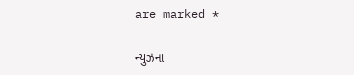are marked *

ન્યુઝના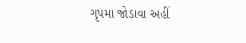ગૃપમા જોડાવા અહીં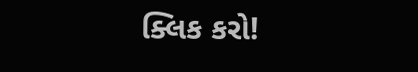ક્લિક કરો!